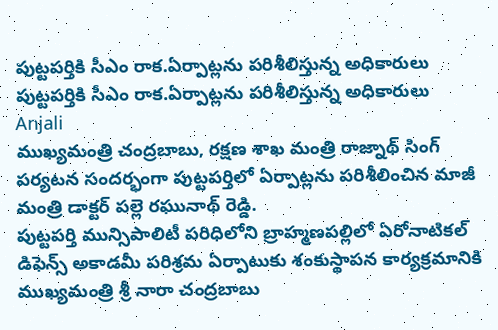పుట్టపర్తికి సీఎం రాక.ఏర్పాట్లను పరిశీలిస్తున్న అధికారులు
పుట్టపర్తికి సీఎం రాక.ఏర్పాట్లను పరిశీలిస్తున్న అధికారులు
Anjali
ముఖ్యమంత్రి చంద్రబాబు, రక్షణ శాఖ మంత్రి రాజ్నాథ్ సింగ్ పర్యటన సందర్భంగా పుట్టపర్తిలో ఏర్పాట్లను పరిశీలించిన మాజీ మంత్రి డాక్టర్ పల్లె రఘునాథ్ రెడ్డి.
పుట్టపర్తి మున్సిపాలిటీ పరిధిలోని బ్రాహ్మణపల్లిలో ఏరోనాటికల్ డిఫెన్స్ అకాడమీ పరిశ్రమ ఏర్పాటుకు శంకుస్థాపన కార్యక్రమానికి ముఖ్యమంత్రి శ్రీ నారా చంద్రబాబు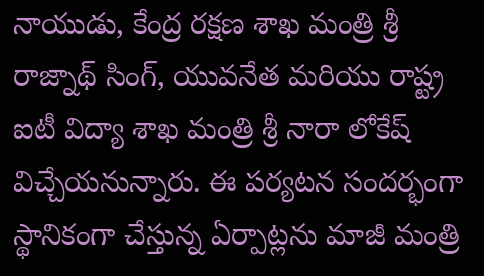నాయుడు, కేంద్ర రక్షణ శాఖ మంత్రి శ్రీ రాజ్నాథ్ సింగ్, యువనేత మరియు రాష్ట్ర ఐటీ విద్యా శాఖ మంత్రి శ్రీ నారా లోకేష్ విచ్చేయనున్నారు. ఈ పర్యటన సందర్భంగా స్థానికంగా చేస్తున్న ఏర్పాట్లను మాజీ మంత్రి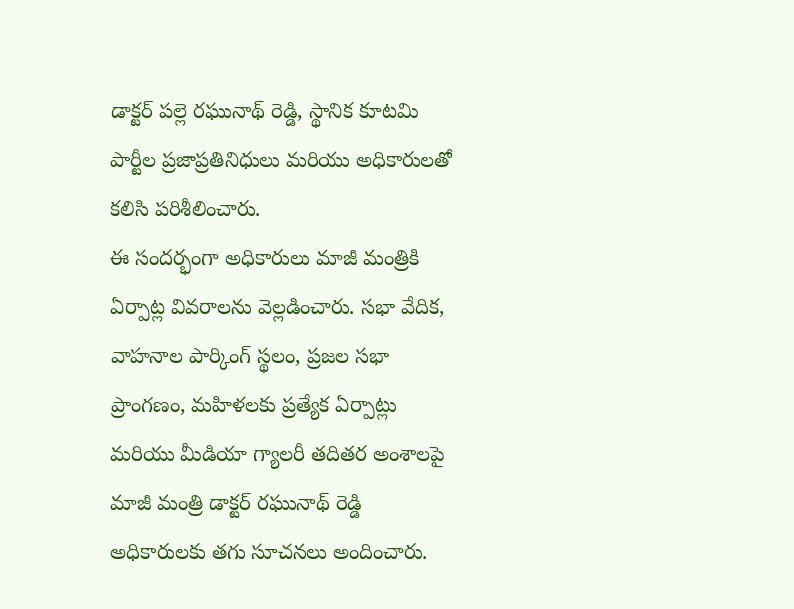డాక్టర్ పల్లె రఘునాథ్ రెడ్డి, స్థానిక కూటమి పార్టీల ప్రజాప్రతినిధులు మరియు అధికారులతో కలిసి పరిశీలించారు.
ఈ సందర్భంగా అధికారులు మాజీ మంత్రికి ఏర్పాట్ల వివరాలను వెల్లడించారు. సభా వేదిక, వాహనాల పార్కింగ్ స్థలం, ప్రజల సభా ప్రాంగణం, మహిళలకు ప్రత్యేక ఏర్పాట్లు మరియు మీడియా గ్యాలరీ తదితర అంశాలపై మాజీ మంత్రి డాక్టర్ రఘునాథ్ రెడ్డి అధికారులకు తగు సూచనలు అందించారు.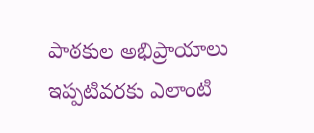పాఠకుల అభిప్రాయాలు
ఇప్పటివరకు ఎలాంటి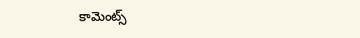కామెంట్స్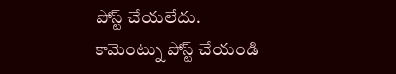పోస్ట్ చేయలేదు.
కామెంట్ను పోస్ట్ చేయండి